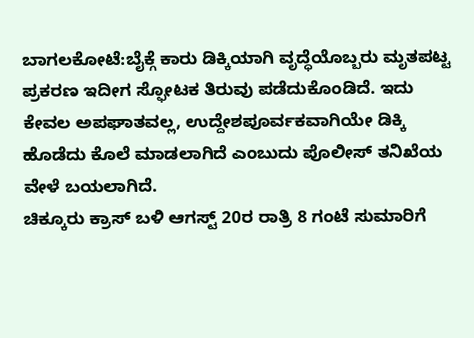ಬಾಗಲಕೋಟೆ:ಬೈಕ್ಗೆ ಕಾರು ಡಿಕ್ಕಿಯಾಗಿ ವೃದ್ಧೆಯೊಬ್ಬರು ಮೃತಪಟ್ಟ ಪ್ರಕರಣ ಇದೀಗ ಸ್ಫೋಟಕ ತಿರುವು ಪಡೆದುಕೊಂಡಿದೆ. ಇದು ಕೇವಲ ಅಪಘಾತವಲ್ಲ, ಉದ್ದೇಶಪೂರ್ವಕವಾಗಿಯೇ ಡಿಕ್ಕಿ ಹೊಡೆದು ಕೊಲೆ ಮಾಡಲಾಗಿದೆ ಎಂಬುದು ಪೊಲೀಸ್ ತನಿಖೆಯ ವೇಳೆ ಬಯಲಾಗಿದೆ.
ಚಿಕ್ಕೂರು ಕ್ರಾಸ್ ಬಳಿ ಆಗಸ್ಟ್ 20ರ ರಾತ್ರಿ 8 ಗಂಟೆ ಸುಮಾರಿಗೆ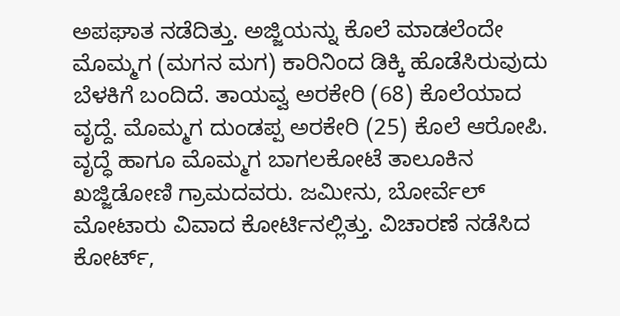ಅಪಘಾತ ನಡೆದಿತ್ತು. ಅಜ್ಜಿಯನ್ನು ಕೊಲೆ ಮಾಡಲೆಂದೇ ಮೊಮ್ಮಗ (ಮಗನ ಮಗ) ಕಾರಿನಿಂದ ಡಿಕ್ಕಿ ಹೊಡೆಸಿರುವುದು ಬೆಳಕಿಗೆ ಬಂದಿದೆ. ತಾಯವ್ವ ಅರಕೇರಿ (68) ಕೊಲೆಯಾದ ವೃದ್ದೆ. ಮೊಮ್ಮಗ ದುಂಡಪ್ಪ ಅರಕೇರಿ (25) ಕೊಲೆ ಆರೋಪಿ.
ವೃದ್ಧೆ ಹಾಗೂ ಮೊಮ್ಮಗ ಬಾಗಲಕೋಟೆ ತಾಲೂಕಿನ ಖಜ್ಜಿಡೋಣಿ ಗ್ರಾಮದವರು. ಜಮೀನು, ಬೋರ್ವೆಲ್ ಮೋಟಾರು ವಿವಾದ ಕೋರ್ಟಿನಲ್ಲಿತ್ತು. ವಿಚಾರಣೆ ನಡೆಸಿದ ಕೋರ್ಟ್,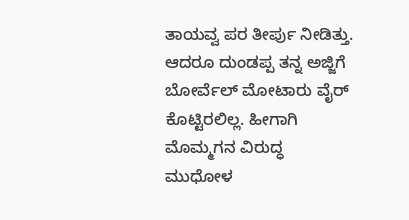ತಾಯವ್ವ ಪರ ತೀರ್ಪು ನೀಡಿತ್ತು. ಆದರೂ ದುಂಡಪ್ಪ ತನ್ನ ಅಜ್ಜಿಗೆ ಬೋರ್ವೆಲ್ ಮೋಟಾರು ವೈರ್ ಕೊಟ್ಟಿರಲಿಲ್ಲ. ಹೀಗಾಗಿ ಮೊಮ್ಮಗನ ವಿರುದ್ಧ ಮುಧೋಳ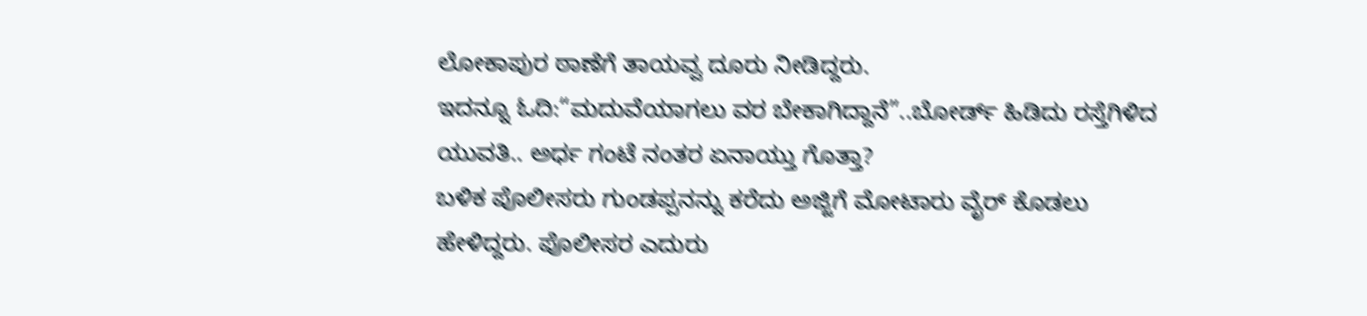ಲೋಕಾಪುರ ಠಾಣೆಗೆ ತಾಯವ್ವ ದೂರು ನೀಡಿದ್ದರು.
ಇದನ್ನೂ ಓದಿ:“ಮದುವೆಯಾಗಲು ವರ ಬೇಕಾಗಿದ್ದಾನೆ”..ಬೋರ್ಡ್ ಹಿಡಿದು ರಸ್ತೆಗಿಳಿದ ಯುವತಿ.. ಅರ್ಧ ಗಂಟೆ ನಂತರ ಏನಾಯ್ತು ಗೊತ್ತಾ?
ಬಳಿಕ ಪೊಲೀಸರು ಗುಂಡಪ್ಪನನ್ನು‌ ಕರೆದು ಅಜ್ಜಿಗೆ ಮೋಟಾರು ವೈರ್ ಕೊಡಲು ಹೇಳಿದ್ದರು. ಪೊಲೀಸರ ಎದುರು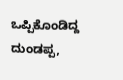ಒಪ್ಪಿಕೊಂಡಿದ್ದ ದುಂಡಪ್ಪ,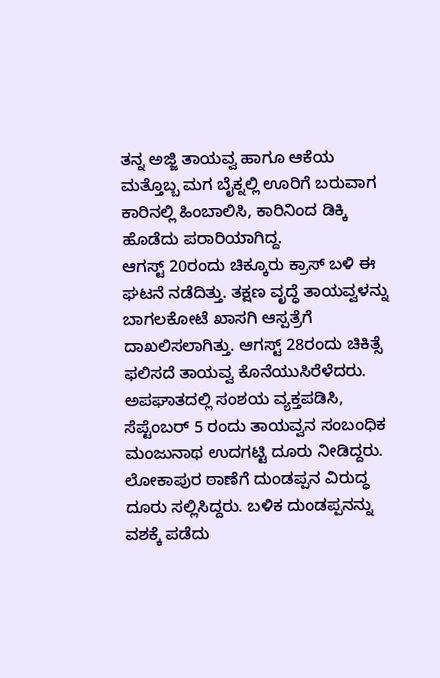ತನ್ನ ಅಜ್ಜಿ ತಾಯವ್ವ ಹಾಗೂ ಆಕೆಯ ಮತ್ತೊಬ್ಬ ಮಗ ಬೈಕ್ನಲ್ಲಿ ಊರಿಗೆ ಬರುವಾಗ ಕಾರಿನಲ್ಲಿ ಹಿಂಬಾಲಿಸಿ, ಕಾರಿನಿಂದ ಡಿಕ್ಕಿ ಹೊಡೆದು ಪರಾರಿಯಾಗಿದ್ದ.
ಆಗಸ್ಟ್ 20ರಂದು ಚಿಕ್ಕೂರು ಕ್ರಾಸ್ ಬಳಿ ಈ ಘಟನೆ ನಡೆದಿತ್ತು. ತಕ್ಷಣ ವೃದ್ಧೆ ತಾಯವ್ವಳನ್ನು ಬಾಗಲಕೋಟೆ ಖಾಸಗಿ ಆಸ್ಪತ್ರೆಗೆ ದಾಖಲಿಸಲಾಗಿತ್ತು. ಆಗಸ್ಟ್ 28ರಂದು ಚಿಕಿತ್ಸೆ ಫಲಿಸದೆ ತಾಯವ್ವ ಕೊನೆಯುಸಿರೆಳೆದರು. ಅಪಘಾತದಲ್ಲಿ‌ ಸಂಶಯ ವ್ಯಕ್ತಪಡಿಸಿ, ಸೆಪ್ಟೆಂಬರ್ 5 ರಂದು ತಾಯವ್ವನ ಸಂಬಂಧಿಕ ಮಂಜುನಾಥ ಉದಗಟ್ಟಿ ದೂರು ನೀಡಿದ್ದರು.
ಲೋಕಾಪುರ ಠಾಣೆಗೆ ದುಂಡಪ್ಪನ ವಿರುದ್ಧ ದೂರು ಸಲ್ಲಿಸಿದ್ದರು. ಬಳಿಕ ದುಂಡಪ್ಪನನ್ನು ವಶಕ್ಕೆ ಪಡೆದು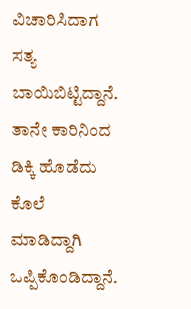ವಿಚಾರಿಸಿದಾಗ ಸತ್ಯ ಬಾಯಿಬಿಟ್ಟಿದ್ದಾನೆ. ತಾನೇ ಕಾರಿನಿಂದ ಡಿಕ್ಕಿ ಹೊಡೆದು ಕೊಲೆ ಮಾಡಿದ್ದಾಗಿ ಒಪ್ಪಿಕೊಂಡಿದ್ದಾನೆ.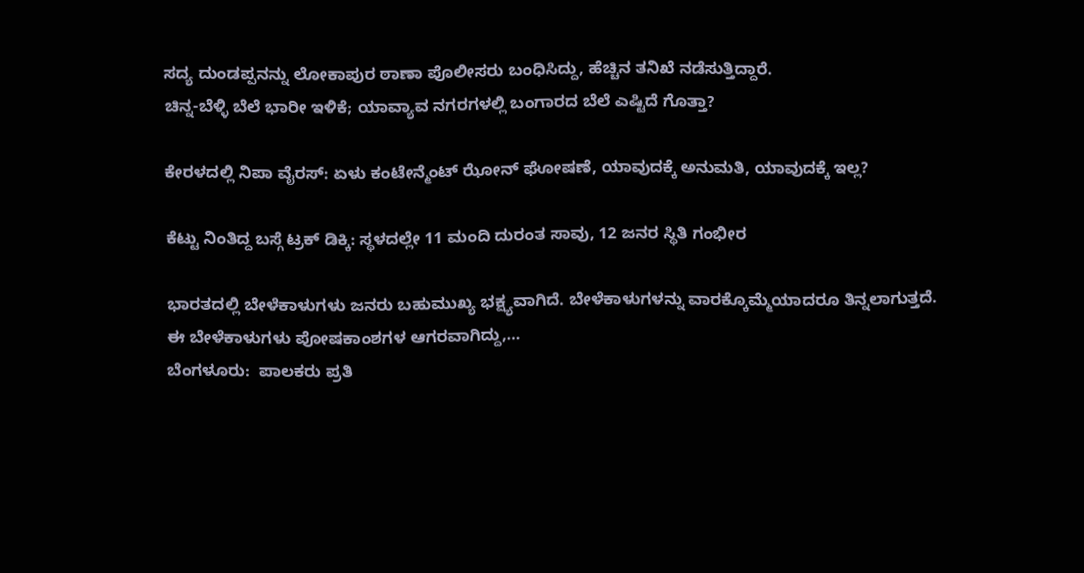ಸದ್ಯ ದುಂಡಪ್ಪನನ್ನು ಲೋಕಾಪುರ ಠಾಣಾ ಪೊಲೀಸರು ಬಂಧಿಸಿದ್ದು, ಹೆಚ್ಚಿನ ತನಿಖೆ ನಡೆಸುತ್ತಿದ್ದಾರೆ.
ಚಿನ್ನ-ಬೆಳ್ಳಿ ಬೆಲೆ ಭಾರೀ ಇಳಿಕೆ; ಯಾವ್ಯಾವ ನಗರಗಳಲ್ಲಿ ಬಂಗಾರದ ಬೆಲೆ ಎಷ್ಟಿದೆ ಗೊತ್ತಾ?

ಕೇರಳದಲ್ಲಿ ನಿಪಾ ವೈರಸ್: ಏಳು ಕಂಟೇನ್ಮೆಂಟ್ ಝೋನ್ ಘೋಷಣೆ, ಯಾವುದಕ್ಕೆ ಅನುಮತಿ, ಯಾವುದಕ್ಕೆ ಇಲ್ಲ?

ಕೆಟ್ಟು ನಿಂತಿದ್ದ ಬಸ್ಗೆ ಟ್ರಕ್ ಡಿಕ್ಕಿ: ಸ್ಥಳದಲ್ಲೇ 11 ಮಂದಿ ದುರಂತ ಸಾವು, 12 ಜನರ ಸ್ಥಿತಿ ಗಂಭೀರ

ಭಾರತದಲ್ಲಿ ಬೇಳೆಕಾಳುಗಳು ಜನರು ಬಹುಮುಖ್ಯ ಭಕ್ಷ್ಯವಾಗಿದೆ. ಬೇಳೆಕಾಳುಗಳನ್ನು ವಾರಕ್ಕೊಮ್ಮೆಯಾದರೂ ತಿನ್ನಲಾಗುತ್ತದೆ. ಈ ಬೇಳೆಕಾಳುಗಳು ಪೋಷಕಾಂಶಗಳ ಆಗರವಾಗಿದ್ದು,…
ಬೆಂಗಳೂರು:  ಪಾಲಕರು ಪ್ರತಿ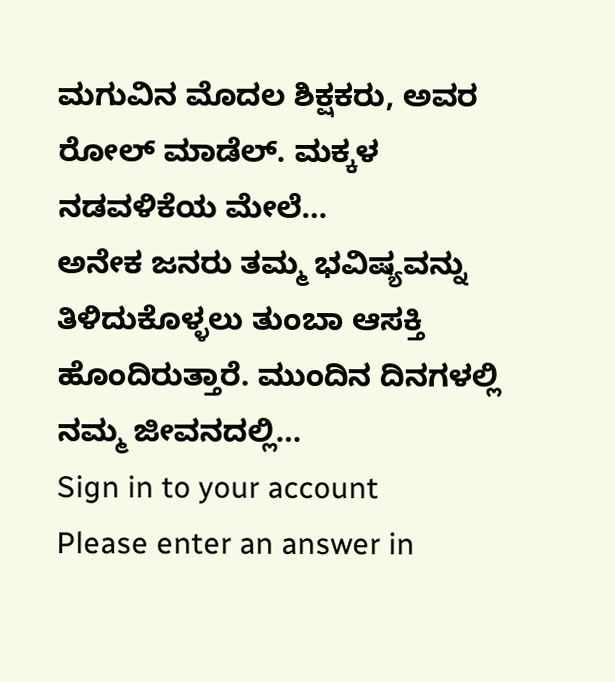ಮಗುವಿನ ಮೊದಲ ಶಿಕ್ಷಕರು, ಅವರ ರೋಲ್ ಮಾಡೆಲ್. ಮಕ್ಕಳ ನಡವಳಿಕೆಯ ಮೇಲೆ…
ಅನೇಕ ಜನರು ತಮ್ಮ ಭವಿಷ್ಯವನ್ನು ತಿಳಿದುಕೊಳ್ಳಲು ತುಂಬಾ ಆಸಕ್ತಿ ಹೊಂದಿರುತ್ತಾರೆ. ಮುಂದಿನ ದಿನಗಳಲ್ಲಿ ನಮ್ಮ ಜೀವನದಲ್ಲಿ…
Sign in to your account
Please enter an answer in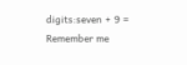digits:seven + 9 =
Remember me